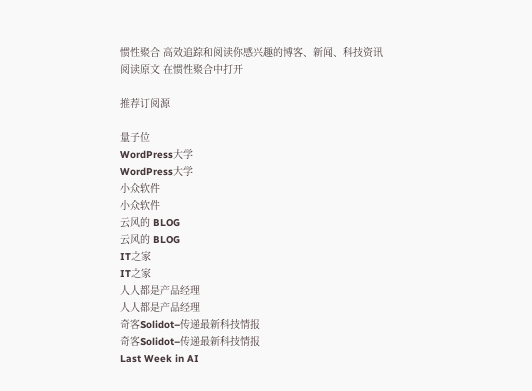惯性聚合 高效追踪和阅读你感兴趣的博客、新闻、科技资讯
阅读原文 在惯性聚合中打开

推荐订阅源

量子位
WordPress大学
WordPress大学
小众软件
小众软件
云风的 BLOG
云风的 BLOG
IT之家
IT之家
人人都是产品经理
人人都是产品经理
奇客Solidot–传递最新科技情报
奇客Solidot–传递最新科技情报
Last Week in AI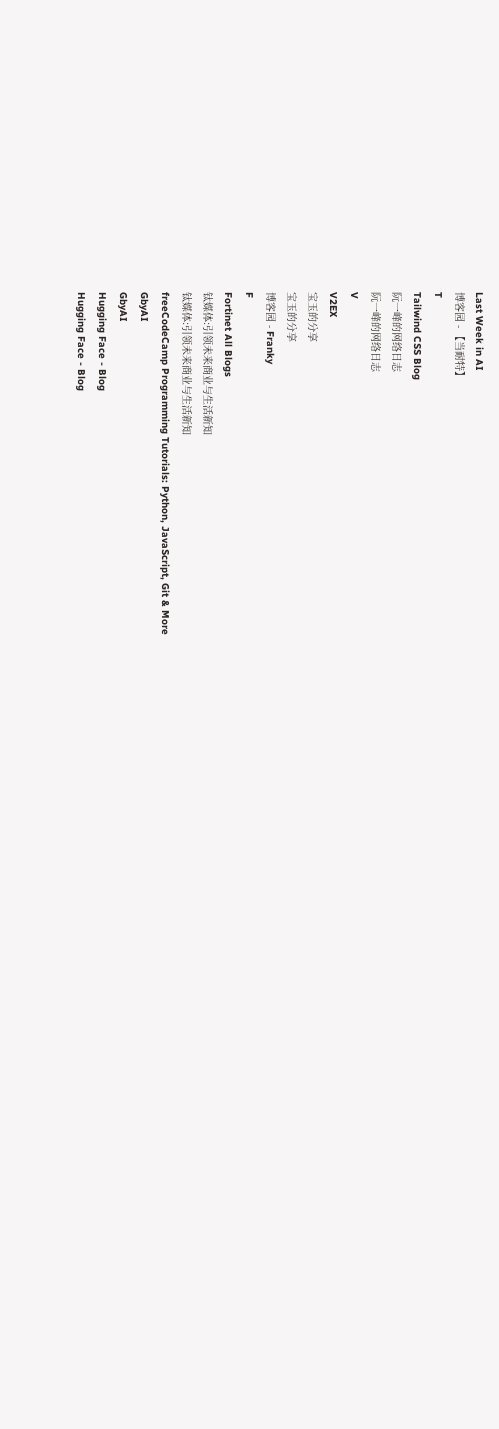Last Week in AI
博客园 - 【当耐特】
T
Tailwind CSS Blog
阮一峰的网络日志
阮一峰的网络日志
V
V2EX
宝玉的分享
宝玉的分享
博客园 - Franky
F
Fortinet All Blogs
钛媒体:引领未来商业与生活新知
钛媒体:引领未来商业与生活新知
freeCodeCamp Programming Tutorials: Python, JavaScript, Git & More
GbyAI
GbyAI
Hugging Face - Blog
Hugging Face - Blog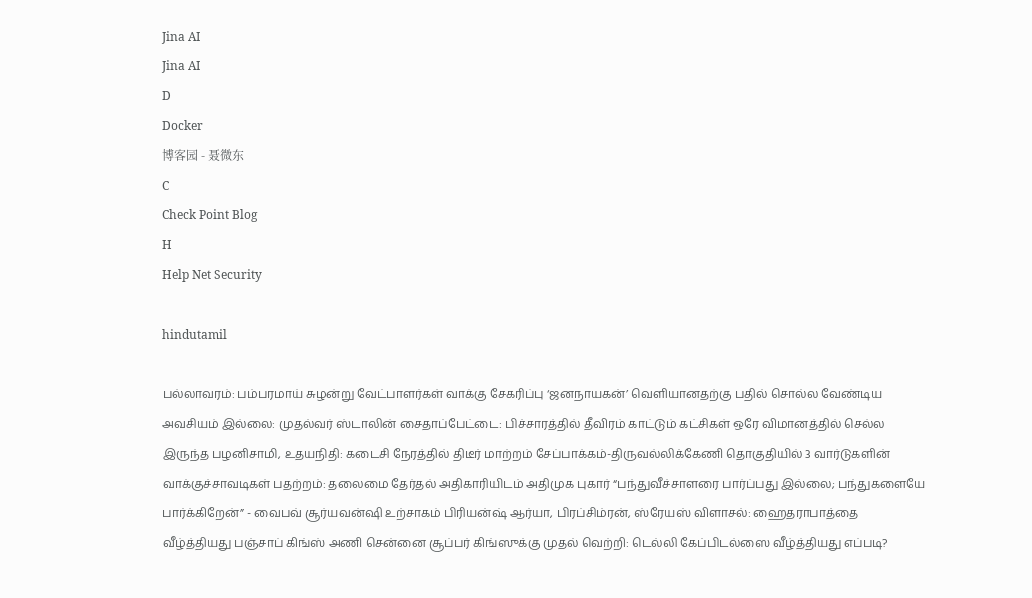Jina AI
Jina AI
D
Docker
博客园 - 聂微东
C
Check Point Blog
H
Help Net Security

hindutamil

பல்லாவரம்: பம்பரமாய் சுழன்று வேட்பாளர்கள் வாக்கு சேகரிப்பு ‘ஜனநாயகன்’ வெளியானதற்கு பதில் சொல்ல வேண்டிய அவசியம் இல்லை: முதல்வர் ஸ்டாலின் சைதாப்பேட்டை: பிச்சாரத்தில் தீவிரம் காட்டும் கட்சிகள் ஒரே விமானத்தில் செல்ல இருந்த பழனிசாமி, உதயநிதி: கடைசி நேரத்தில் திடீர் மாற்றம் சேப்பாக்கம்-திருவல்லிக்கேணி தொகுதியில் 3 வார்டுகளின் வாக்குச்சாவடிகள் பதற்றம்: தலைமை தேர்தல் அதிகாரியிடம் அதிமுக புகார் “பந்துவீச்சாளரை பார்ப்பது இல்லை; பந்துகளையே பார்க்கிறேன்” - வைபவ் சூர்யவன்ஷி உற்சாகம் பிரியன்ஷ் ஆர்யா, பிரப்சிம்ரன், ஸ்ரேயஸ் விளாசல்: ஹைதராபாத்தை வீழ்த்தியது பஞ்சாப் கிங்ஸ் அணி சென்னை சூப்பர் கிங்ஸுக்கு முதல் வெற்றி: டெல்லி கேப்பிடல்ஸை வீழ்த்தியது எப்படி?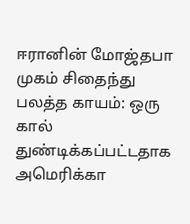ஈரானின் மோஜ்தபா முகம் சிதைந்து பலத்த காயம்: ஒரு கால் துண்டிக்கப்பட்டதாக அமெரிக்கா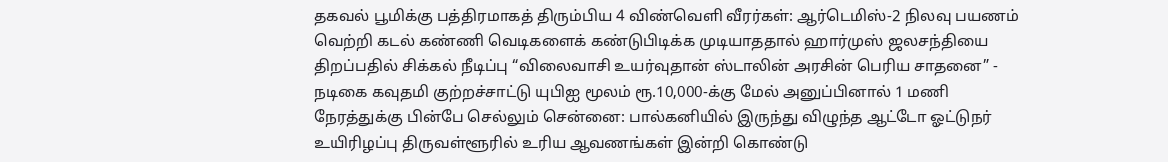தகவல் பூமிக்கு பத்திரமாகத் திரும்பிய 4 விண்வெளி வீரர்கள்: ஆர்டெமிஸ்-2 நிலவு பயணம் வெற்றி கடல் கண்ணி வெடிகளைக் கண்டுபிடிக்க முடியாததால் ஹார்முஸ் ஜலசந்தியை திறப்பதில் சிக்கல் நீடிப்பு “விலைவாசி உயர்வுதான் ஸ்டாலின் அரசின் பெரிய சாதனை” - நடிகை கவுதமி குற்றச்சாட்டு யுபிஐ மூலம் ரூ.10,000-க்கு மேல் அனுப்பினால் 1 மணி நேரத்துக்கு பின்பே செல்லும் சென்னை: பால்கனியில் இருந்து விழுந்த ஆட்டோ ஓட்டுநர் உயிரிழப்பு திருவள்ளூரில் உரிய ஆவணங்கள் இன்றி கொண்டு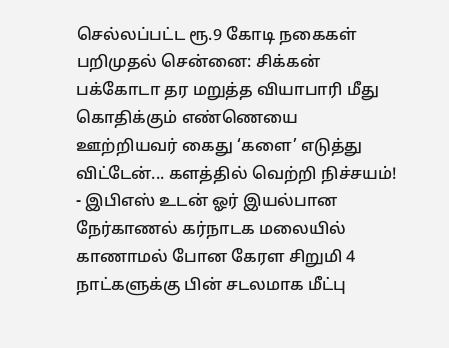செல்லப்பட்ட ரூ.9 கோடி நகைகள் பறிமுதல் சென்னை: சிக்கன் பக்கோடா தர மறுத்த வியாபாரி மீது கொதிக்கும் எண்ணெயை ஊற்றியவர் கைது ‘களை’ எடுத்து விட்டேன்... களத்தில் வெற்றி நிச்சயம்! - இபிஎஸ் உடன் ஓர் இயல்பான நேர்காணல் கர்நாடக மலையில் காணாமல் போன கேரள சிறுமி 4 நாட்களுக்கு பின் சடலமாக மீட்பு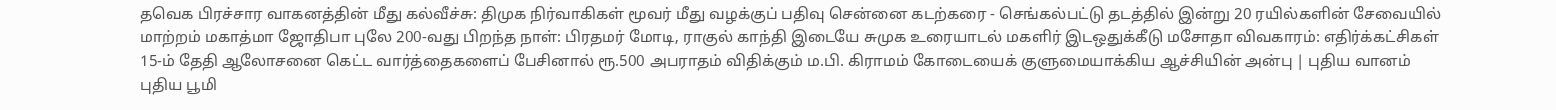தவெக பிரச்சார வாகனத்தின் மீது கல்வீச்சு: திமுக நிர்வாகிகள் மூவர் மீது வழக்குப் பதிவு சென்னை கடற்கரை - செங்கல்பட்டு தடத்தில் இன்று 20 ரயில்களின் சேவையில் மாற்றம் மகாத்மா ஜோதிபா புலே 200-வது பிறந்த நாள்: பிரதமர் மோடி, ராகுல் காந்தி இடையே சுமுக உரையாடல் மகளிர் இடஒதுக்கீடு மசோதா விவகாரம்: எதிர்க்கட்சிகள் 15-ம் தேதி ஆலோசனை கெட்ட வார்த்தைகளைப் பேசினால் ரூ.500 அபராதம் விதிக்கும் ம.பி. கிராமம் கோடையைக் குளுமையாக்கிய ஆச்சியின் அன்பு | புதிய வானம் புதிய பூமி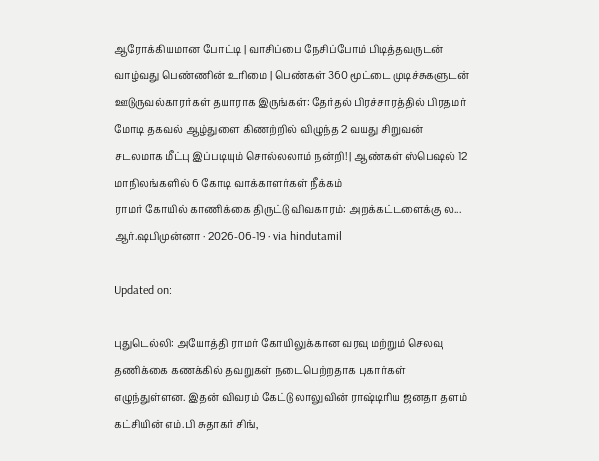ஆரோக்கியமான போட்டி | வாசிப்பை நேசிப்போம் பிடித்தவருடன் வாழ்வது பெண்ணின் உரிமை | பெண்கள் 360 மூட்டை முடிச்சுகளுடன் ஊடுருவல்காரர்கள் தயாராக இருங்கள்: தேர்தல் பிரச்சாரத்தில் பிரதமர் மோடி தகவல் ஆழ்துளை கிணற்றில் விழுந்த 2 வயது சிறுவன் சடலமாக மீட்பு இப்படியும் சொல்லலாம் நன்றி! | ஆண்கள் ஸ்பெஷல் 12 மாநிலங்களில் 6 கோடி வாக்காளர்கள் நீக்கம்
ராமர் கோயில் காணிக்கை திருட்டு விவகாரம்: அறக்கட்டளைக்கு ல...
ஆர்.ஷபிமுன்னா · 2026-06-19 · via hindutamil

Updated on:

புதுடெல்லி: அயோத்தி ராமர் கோயிலுக்கான வரவு மற்றும் செலவு தணிக்கை கணக்கில் தவறுகள் நடைபெற்றதாக புகார்கள் எழுந்துள்ளன. இதன் விவரம் கேட்டு லாலுவின் ராஷ்டிரிய ஜனதா தளம் கட்சியின் எம்.பி சுதாகர் சிங்,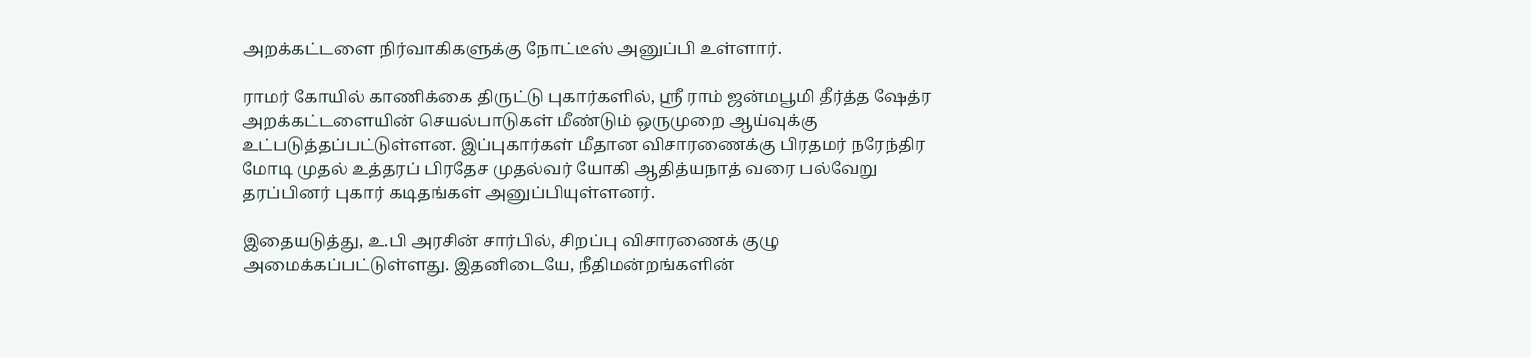அறக்கட்டளை நிர்வாகிகளுக்கு நோட்டீஸ் அனுப்பி உள்ளார்.

ராமர் கோயில் காணிக்கை திருட்டு புகார்களில், ஸ்ரீ ராம் ஜன்மபூமி தீர்த்த ஷேத்ர அறக்கட்டளையின் செயல்பாடுகள் மீண்டும் ஒருமுறை ஆய்வுக்கு உட்படுத்தப்பட்டுள்ளன. இப்புகார்கள் மீதான விசாரணைக்கு பிரதமர் நரேந்திர மோடி முதல் உத்தரப் பிரதேச முதல்வர் யோகி ஆதித்யநாத் வரை பல்வேறு தரப்பினர் புகார் கடிதங்கள் அனுப்பியுள்ளனர்.

இதையடுத்து, உ.பி அரசின் சார்பில், சிறப்பு விசாரணைக் குழு அமைக்கப்பட்டுள்ளது. இதனிடையே, நீதிமன்றங்களின்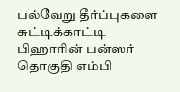பல்வேறு தீர்ப்புகளை சுட்டிக்காட்டி பிஹாரின் பன்ஸர் தொகுதி எம்பி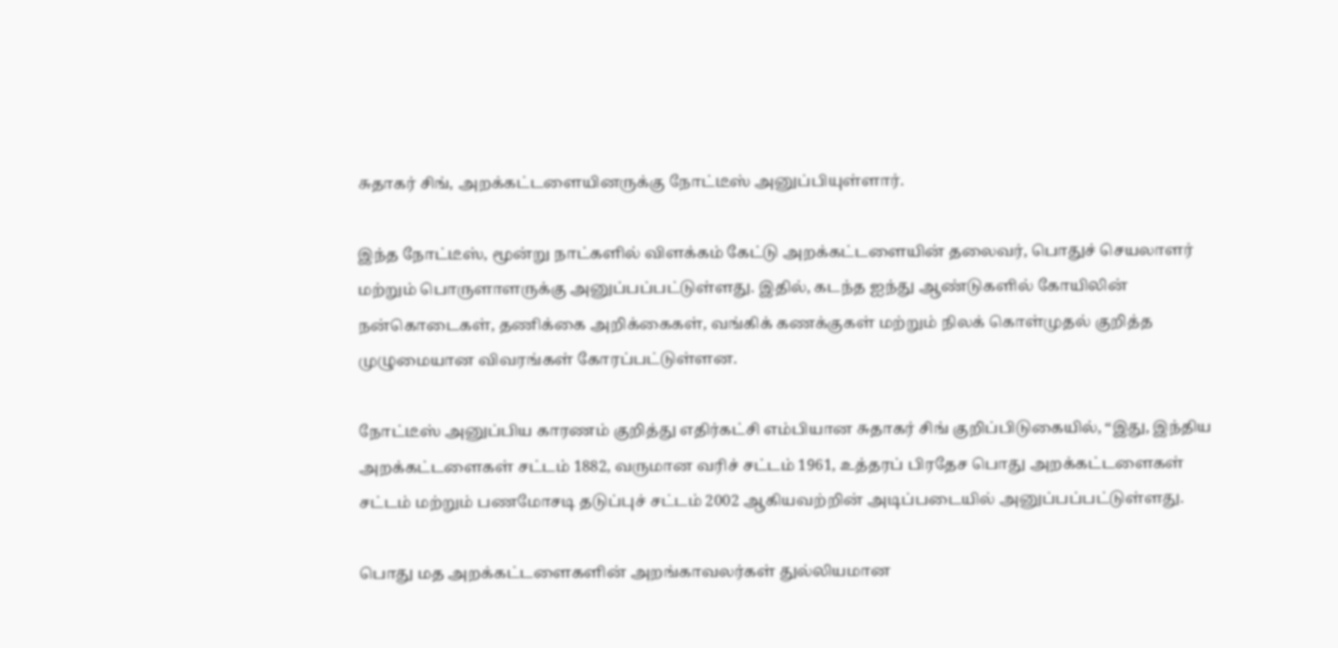சுதாகர் சிங், அறக்கட்டளையினருக்கு நோட்டீஸ் அனுப்பியுள்ளார்.

இந்த நோட்டீஸ், மூன்று நாட்களில் விளக்கம் கேட்டு அறக்கட்டளையின் தலைவர், பொதுச் செயலாளர் மற்றும் பொருளாளருக்கு அனுப்பப்பட்டுள்ளது. இதில், கடந்த ஐந்து ஆண்டுகளில் கோயிலின் நன்கொடைகள், தணிக்கை அறிக்கைகள், வங்கிக் கணக்குகள் மற்றும் நிலக் கொள்முதல் குறித்த முழுமையான விவரங்கள் கோரப்பட்டுள்ளன.

நோட்டீஸ் அனுப்பிய காரணம் குறித்து எதிர்கட்சி எம்பியான சுதாகர் சிங் குறிப்பிடுகையில், “இது, இந்திய அறக்கட்டளைகள் சட்டம் 1882, வருமான வரிச் சட்டம் 1961, உத்தரப் பிரதேச பொது அறக்கட்டளைகள் சட்டம் மற்றும் பணமோசடி தடுப்புச் சட்டம் 2002 ஆகியவற்றின் அடிப்படையில் அனுப்பப்பட்டுள்ளது.

பொது மத அறக்கட்டளைகளின் அறங்காவலர்கள் துல்லியமான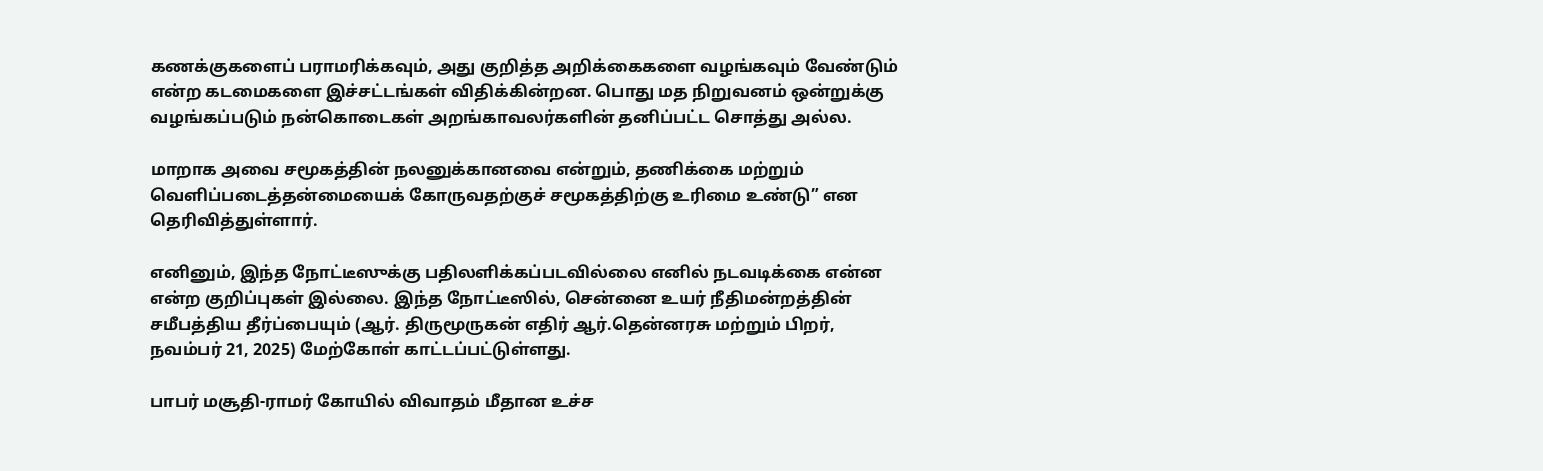கணக்குகளைப் பராமரிக்கவும், அது குறித்த அறிக்கைகளை வழங்கவும் வேண்டும் என்ற கடமைகளை இச்சட்டங்கள் விதிக்கின்றன. பொது மத நிறுவனம் ஒன்றுக்கு வழங்கப்படும் நன்கொடைகள் அறங்காவலர்களின் தனிப்பட்ட சொத்து அல்ல.

மாறாக அவை சமூகத்தின் நலனுக்கானவை என்றும், தணிக்கை மற்றும் வெளிப்படைத்தன்மையைக் கோருவதற்குச் சமூகத்திற்கு உரிமை உண்டு” என தெரிவித்துள்ளார்.

எனினும், இந்த நோட்டீஸுக்கு பதிலளிக்கப்படவில்லை எனில் நடவடிக்கை என்ன என்ற குறிப்புகள் இல்லை. இந்த நோட்டீஸில், சென்னை உயர் நீதிமன்றத்தின் சமீபத்திய தீர்ப்பையும் (ஆர். திருமூருகன் எதிர் ஆர்.தென்னரசு மற்றும் பிறர், நவம்பர் 21, 2025) மேற்கோள் காட்டப்பட்டுள்ளது.

பாபர் மசூதி-ராமர் கோயில் விவாதம் மீதான உச்ச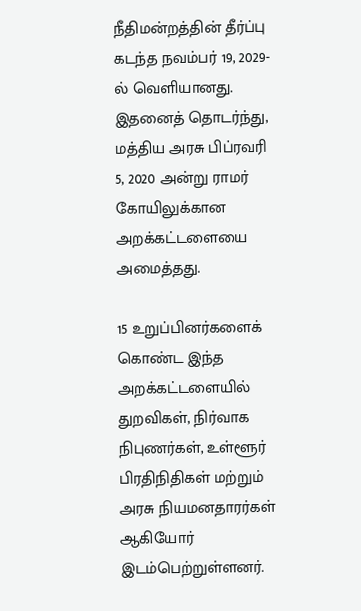நீதிமன்றத்தின் தீர்ப்பு கடந்த நவம்பர் 19, 2029-ல் வெளியானது. இதனைத் தொடர்ந்து, மத்திய அரசு பிப்ரவரி 5, 2020 அன்று ராமர் கோயிலுக்கான அறக்கட்டளையை அமைத்தது.

15 உறுப்பினர்களைக் கொண்ட இந்த அறக்கட்டளையில் துறவிகள், நிர்வாக நிபுணர்கள், உள்ளூர் பிரதிநிதிகள் மற்றும் அரசு நியமனதாரர்கள் ஆகியோர் இடம்பெற்றுள்ளனர்.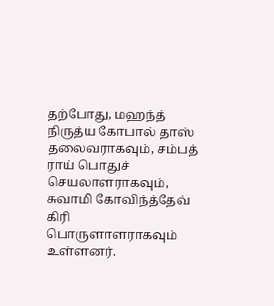தற்போது, மஹந்த் நிருத்ய கோபால் தாஸ் தலைவராகவும், சம்பத் ராய் பொதுச் செயலாளராகவும், சுவாமி கோவிந்த்தேவ் கிரி பொருளாளராகவும் உள்ளனர்.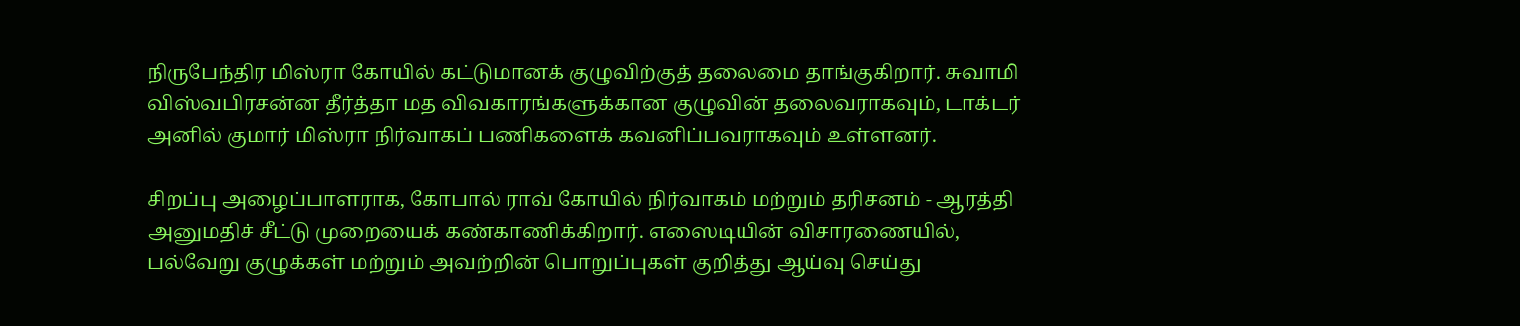நிருபேந்திர மிஸ்ரா கோயில் கட்டுமானக் குழுவிற்குத் தலைமை தாங்குகிறார். சுவாமி விஸ்வபிரசன்ன தீர்த்தா மத விவகாரங்களுக்கான குழுவின் தலைவராகவும், டாக்டர் அனில் குமார் மிஸ்ரா நிர்வாகப் பணிகளைக் கவனிப்பவராகவும் உள்ளனர்.

சிறப்பு அழைப்பாளராக, கோபால் ராவ் கோயில் நிர்வாகம் மற்றும் தரிசனம் - ஆரத்தி அனுமதிச் சீட்டு முறையைக் கண்காணிக்கிறார். எஸைடியின் விசாரணையில், பல்வேறு குழுக்கள் மற்றும் அவற்றின் பொறுப்புகள் குறித்து ஆய்வு செய்து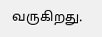வருகிறது.